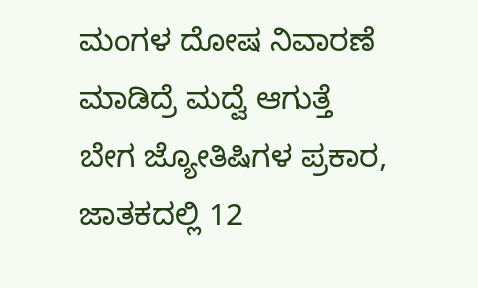ಮಂಗಳ ದೋಷ ನಿವಾರಣೆ ಮಾಡಿದ್ರೆ ಮದ್ವೆ ಆಗುತ್ತೆ ಬೇಗ ಜ್ಯೋತಿಷಿಗಳ ಪ್ರಕಾರ, ಜಾತಕದಲ್ಲಿ 12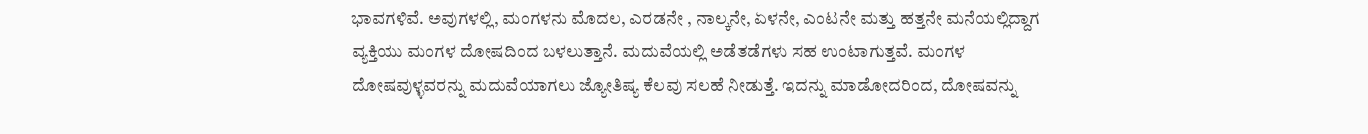ಭಾವಗಳಿವೆ. ಅವುಗಳಲ್ಲಿ, ಮಂಗಳನು ಮೊದಲ, ಎರಡನೇ , ನಾಲ್ಕನೇ, ಏಳನೇ, ಎಂಟನೇ ಮತ್ತು ಹತ್ತನೇ ಮನೆಯಲ್ಲಿದ್ದಾಗ ವ್ಯಕ್ತಿಯು ಮಂಗಳ ದೋಷದಿಂದ ಬಳಲುತ್ತಾನೆ. ಮದುವೆಯಲ್ಲಿ ಅಡೆತಡೆಗಳು ಸಹ ಉಂಟಾಗುತ್ತವೆ. ಮಂಗಳ ದೋಷವುಳ್ಳವರನ್ನು ಮದುವೆಯಾಗಲು ಜ್ಯೋತಿಷ್ಯ ಕೆಲವು ಸಲಹೆ ನೀಡುತ್ತೆ. ಇದನ್ನು ಮಾಡೋದರಿಂದ, ದೋಷವನ್ನು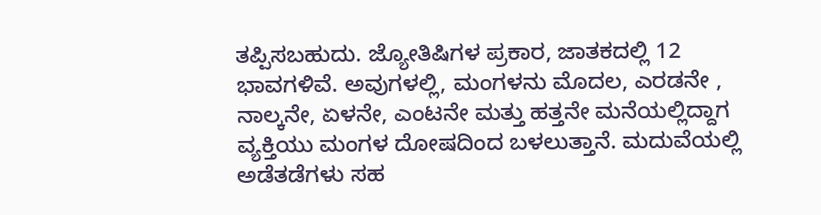ತಪ್ಪಿಸಬಹುದು. ಜ್ಯೋತಿಷಿಗಳ ಪ್ರಕಾರ, ಜಾತಕದಲ್ಲಿ 12 ಭಾವಗಳಿವೆ. ಅವುಗಳಲ್ಲಿ, ಮಂಗಳನು ಮೊದಲ, ಎರಡನೇ , ನಾಲ್ಕನೇ, ಏಳನೇ, ಎಂಟನೇ ಮತ್ತು ಹತ್ತನೇ ಮನೆಯಲ್ಲಿದ್ದಾಗ ವ್ಯಕ್ತಿಯು ಮಂಗಳ ದೋಷದಿಂದ ಬಳಲುತ್ತಾನೆ. ಮದುವೆಯಲ್ಲಿ ಅಡೆತಡೆಗಳು ಸಹ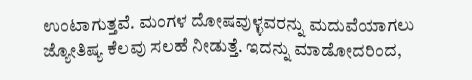ಉಂಟಾಗುತ್ತವೆ. ಮಂಗಳ ದೋಷವುಳ್ಳವರನ್ನು ಮದುವೆಯಾಗಲು ಜ್ಯೋತಿಷ್ಯ ಕೆಲವು ಸಲಹೆ ನೀಡುತ್ತೆ. ಇದನ್ನು ಮಾಡೋದರಿಂದ,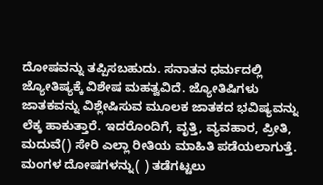ದೋಷವನ್ನು ತಪ್ಪಿಸಬಹುದು. ಸನಾತನ ಧರ್ಮದಲ್ಲಿ ಜ್ಯೋತಿಷ್ಯಕ್ಕೆ ವಿಶೇಷ ಮಹತ್ವವಿದೆ. ಜ್ಯೋತಿಷಿಗಳು ಜಾತಕವನ್ನು ವಿಶ್ಲೇಷಿಸುವ ಮೂಲಕ ಜಾತಕದ ಭವಿಷ್ಯವನ್ನು ಲೆಕ್ಕ ಹಾಕುತ್ತಾರೆ. ಇದರೊಂದಿಗೆ, ವೃತ್ತಿ, ವ್ಯವಹಾರ, ಪ್ರೀತಿ, ಮದುವೆ() ಸೇರಿ ಎಲ್ಲಾ ರೀತಿಯ ಮಾಹಿತಿ ಪಡೆಯಲಾಗುತ್ತೆ. ಮಂಗಳ ದೋಷಗಳನ್ನು( ) ತಡೆಗಟ್ಟಲು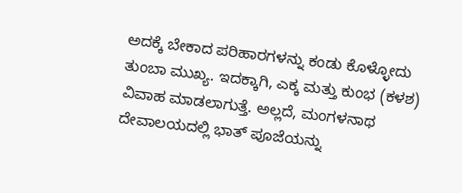ಅದಕ್ಕೆ ಬೇಕಾದ ಪರಿಹಾರಗಳನ್ನು ಕಂಡು ಕೊಳ್ಳೋದು ತುಂಬಾ ಮುಖ್ಯ. ಇದಕ್ಕಾಗಿ, ಎಕ್ಕ ಮತ್ತು ಕುಂಭ (ಕಳಶ) ವಿವಾಹ ಮಾಡಲಾಗುತ್ತೆ. ಅಲ್ಲದೆ, ಮಂಗಳನಾಥ ದೇವಾಲಯದಲ್ಲಿ ಭಾತ್ ಪೂಜೆಯನ್ನು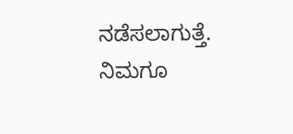ನಡೆಸಲಾಗುತ್ತೆ. ನಿಮಗೂ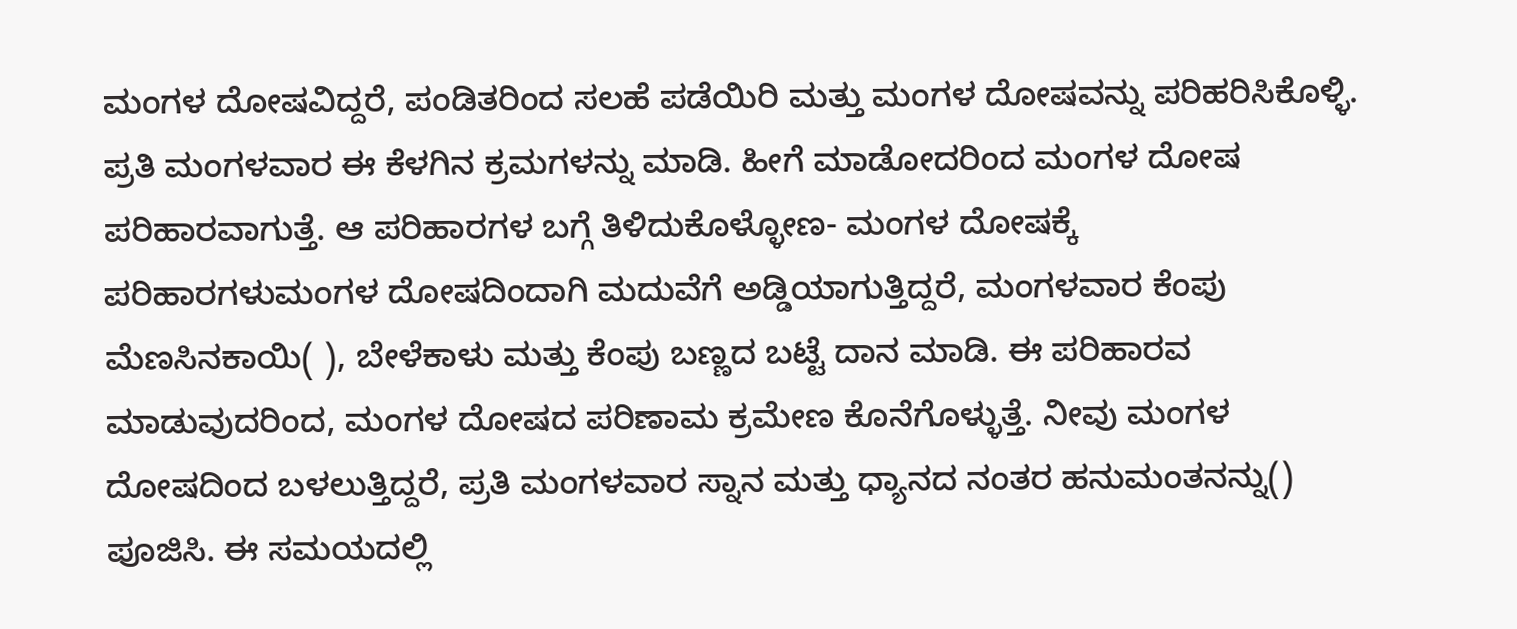ಮಂಗಳ ದೋಷವಿದ್ದರೆ, ಪಂಡಿತರಿಂದ ಸಲಹೆ ಪಡೆಯಿರಿ ಮತ್ತು ಮಂಗಳ ದೋಷವನ್ನು ಪರಿಹರಿಸಿಕೊಳ್ಳಿ. ಪ್ರತಿ ಮಂಗಳವಾರ ಈ ಕೆಳಗಿನ ಕ್ರಮಗಳನ್ನು ಮಾಡಿ. ಹೀಗೆ ಮಾಡೋದರಿಂದ ಮಂಗಳ ದೋಷ ಪರಿಹಾರವಾಗುತ್ತೆ. ಆ ಪರಿಹಾರಗಳ ಬಗ್ಗೆ ತಿಳಿದುಕೊಳ್ಳೋಣ- ಮಂಗಳ ದೋಷಕ್ಕೆ ಪರಿಹಾರಗಳುಮಂಗಳ ದೋಷದಿಂದಾಗಿ ಮದುವೆಗೆ ಅಡ್ಡಿಯಾಗುತ್ತಿದ್ದರೆ, ಮಂಗಳವಾರ ಕೆಂಪು ಮೆಣಸಿನಕಾಯಿ( ), ಬೇಳೆಕಾಳು ಮತ್ತು ಕೆಂಪು ಬಣ್ಣದ ಬಟ್ಟೆ ದಾನ ಮಾಡಿ. ಈ ಪರಿಹಾರವ ಮಾಡುವುದರಿಂದ, ಮಂಗಳ ದೋಷದ ಪರಿಣಾಮ ಕ್ರಮೇಣ ಕೊನೆಗೊಳ್ಳುತ್ತೆ. ನೀವು ಮಂಗಳ ದೋಷದಿಂದ ಬಳಲುತ್ತಿದ್ದರೆ, ಪ್ರತಿ ಮಂಗಳವಾರ ಸ್ನಾನ ಮತ್ತು ಧ್ಯಾನದ ನಂತರ ಹನುಮಂತನನ್ನು() ಪೂಜಿಸಿ. ಈ ಸಮಯದಲ್ಲಿ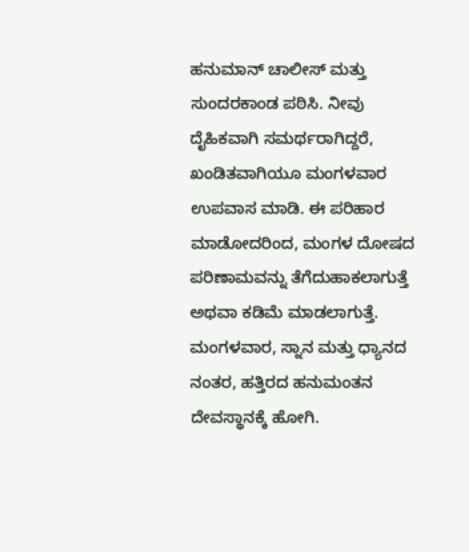ಹನುಮಾನ್ ಚಾಲೀಸ್ ಮತ್ತು ಸುಂದರಕಾಂಡ ಪಠಿಸಿ. ನೀವು ದೈಹಿಕವಾಗಿ ಸಮರ್ಥರಾಗಿದ್ದರೆ, ಖಂಡಿತವಾಗಿಯೂ ಮಂಗಳವಾರ ಉಪವಾಸ ಮಾಡಿ. ಈ ಪರಿಹಾರ ಮಾಡೋದರಿಂದ, ಮಂಗಳ ದೋಷದ ಪರಿಣಾಮವನ್ನು ತೆಗೆದುಹಾಕಲಾಗುತ್ತೆ ಅಥವಾ ಕಡಿಮೆ ಮಾಡಲಾಗುತ್ತೆ. ಮಂಗಳವಾರ, ಸ್ನಾನ ಮತ್ತು ಧ್ಯಾನದ ನಂತರ, ಹತ್ತಿರದ ಹನುಮಂತನ ದೇವಸ್ಥಾನಕ್ಕೆ ಹೋಗಿ.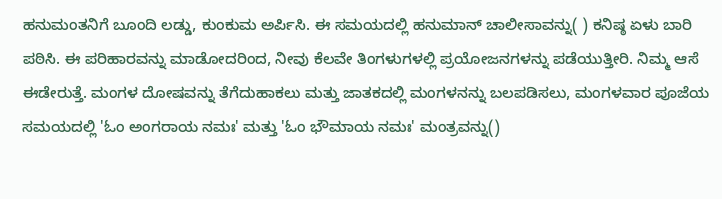ಹನುಮಂತನಿಗೆ ಬೂಂದಿ ಲಡ್ಡು, ಕುಂಕುಮ ಅರ್ಪಿಸಿ. ಈ ಸಮಯದಲ್ಲಿ ಹನುಮಾನ್ ಚಾಲೀಸಾವನ್ನು( ) ಕನಿಷ್ಠ ಏಳು ಬಾರಿ ಪಠಿಸಿ. ಈ ಪರಿಹಾರವನ್ನು ಮಾಡೋದರಿಂದ, ನೀವು ಕೆಲವೇ ತಿಂಗಳುಗಳಲ್ಲಿ ಪ್ರಯೋಜನಗಳನ್ನು ಪಡೆಯುತ್ತೀರಿ. ನಿಮ್ಮ ಆಸೆ ಈಡೇರುತ್ತೆ. ಮಂಗಳ ದೋಷವನ್ನು ತೆಗೆದುಹಾಕಲು ಮತ್ತು ಜಾತಕದಲ್ಲಿ ಮಂಗಳನನ್ನು ಬಲಪಡಿಸಲು, ಮಂಗಳವಾರ ಪೂಜೆಯ ಸಮಯದಲ್ಲಿ 'ಓಂ ಅಂಗರಾಯ ನಮಃ' ಮತ್ತು 'ಓಂ ಭೌಮಾಯ ನಮಃ' ಮಂತ್ರವನ್ನು()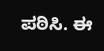ಪಠಿಸಿ. ಈ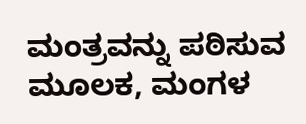ಮಂತ್ರವನ್ನು ಪಠಿಸುವ ಮೂಲಕ, ಮಂಗಳ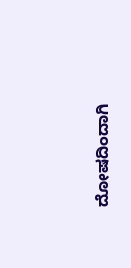ದೋಷದಿಂದಾಗಿ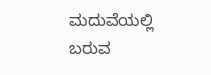ಮದುವೆಯಲ್ಲಿ ಬರುವ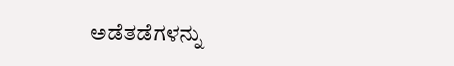ಅಡೆತಡೆಗಳನ್ನು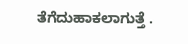ತೆಗೆದುಹಾಕಲಾಗುತ್ತೆ .